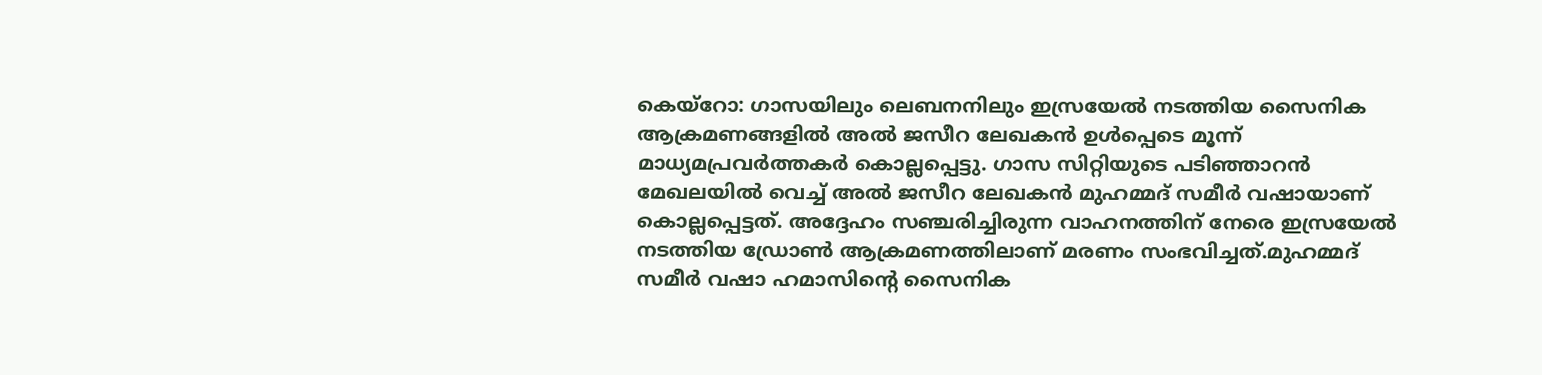കെയ്റോ: ഗാസയിലും ലെബനനിലും ഇസ്രയേൽ നടത്തിയ സൈനിക ആക്രമണങ്ങളിൽ അൽ ജസീറ ലേഖകൻ ഉൾപ്പെടെ മൂന്ന് മാധ്യമപ്രവർത്തകർ കൊല്ലപ്പെട്ടു. ഗാസ സിറ്റിയുടെ പടിഞ്ഞാറൻ മേഖലയിൽ വെച്ച് അൽ ജസീറ ലേഖകൻ മുഹമ്മദ് സമീർ വഷായാണ് കൊല്ലപ്പെട്ടത്. അദ്ദേഹം സഞ്ചരിച്ചിരുന്ന വാഹനത്തിന് നേരെ ഇസ്രയേൽ നടത്തിയ ഡ്രോൺ ആക്രമണത്തിലാണ് മരണം സംഭവിച്ചത്.മുഹമ്മദ് സമീർ വഷാ ഹമാസിന്റെ സൈനിക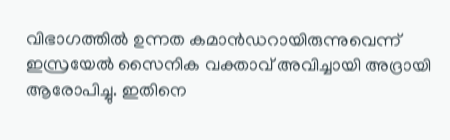വിഭാഗത്തിൽ ഉന്നത കമാൻഡറായിരുന്നുവെന്ന് ഇസ്രയേൽ സൈനിക വക്താവ് അവിച്ചായി അദ്രായി ആരോപിച്ചു. ഇതിനെ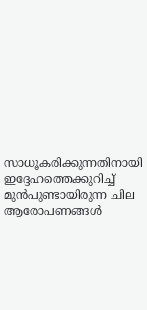സാധൂകരിക്കുന്നതിനായി ഇദ്ദേഹത്തെക്കുറിച്ച് മുൻപുണ്ടായിരുന്ന ചില ആരോപണങ്ങൾ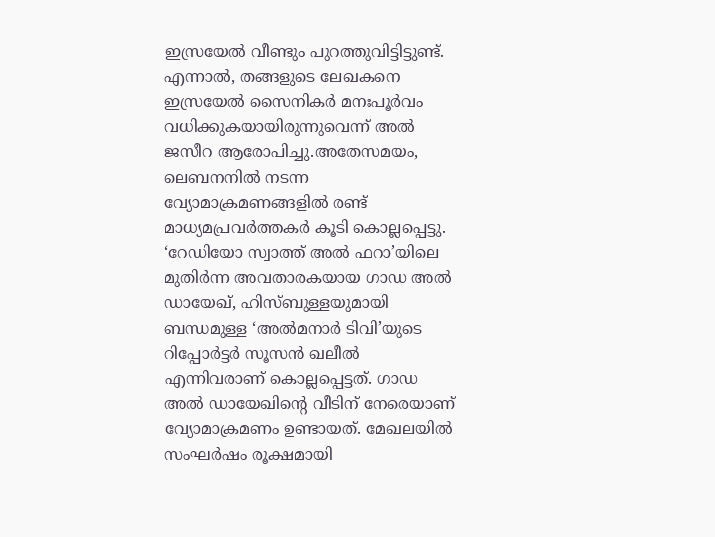ഇസ്രയേൽ വീണ്ടും പുറത്തുവിട്ടിട്ടുണ്ട്. എന്നാൽ, തങ്ങളുടെ ലേഖകനെ ഇസ്രയേൽ സൈനികർ മനഃപൂർവം വധിക്കുകയായിരുന്നുവെന്ന് അൽ ജസീറ ആരോപിച്ചു.അതേസമയം, ലെബനനിൽ നടന്ന വ്യോമാക്രമണങ്ങളിൽ രണ്ട് മാധ്യമപ്രവർത്തകർ കൂടി കൊല്ലപ്പെട്ടു. ‘റേഡിയോ സ്വാത്ത് അൽ ഫറാ’യിലെ മുതിർന്ന അവതാരകയായ ഗാഡ അൽ ഡായേഖ്, ഹിസ്ബുള്ളയുമായി ബന്ധമുള്ള ‘അൽമനാർ ടിവി’യുടെ റിപ്പോർട്ടർ സൂസൻ ഖലീൽ എന്നിവരാണ് കൊല്ലപ്പെട്ടത്. ഗാഡ അൽ ഡായേഖിന്റെ വീടിന് നേരെയാണ് വ്യോമാക്രമണം ഉണ്ടായത്. മേഖലയിൽ സംഘർഷം രൂക്ഷമായി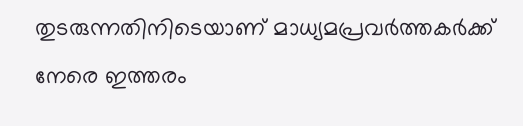തുടരുന്നതിനിടെയാണ് മാധ്യമപ്രവർത്തകർക്ക് നേരെ ഇത്തരം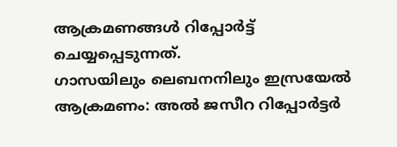ആക്രമണങ്ങൾ റിപ്പോർട്ട് ചെയ്യപ്പെടുന്നത്.
ഗാസയിലും ലെബനനിലും ഇസ്രയേൽ ആക്രമണം: അൽ ജസീറ റിപ്പോർട്ടർ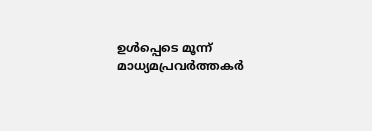ഉൾപ്പെടെ മൂന്ന് മാധ്യമപ്രവർത്തകർ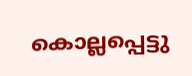കൊല്ലപ്പെട്ടു